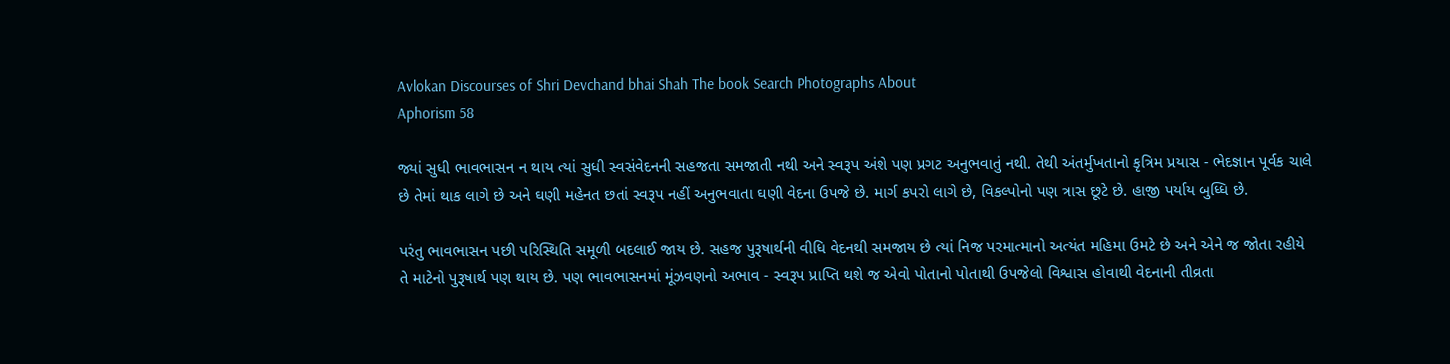Avlokan Discourses of Shri Devchand bhai Shah The book Search Photographs About
Aphorism 58

જ્યાં સુધી ભાવભાસન ન થાય ત્યાં સુધી સ્વસંવેદનની સહજતા સમજાતી નથી અને સ્વરૂપ અંશે પણ પ્રગટ અનુભવાતું નથી. તેથી અંતર્મુખતાનો કૃત્રિમ પ્રયાસ - ભેદજ્ઞાન પૂર્વક ચાલે છે તેમાં થાક લાગે છે અને ઘણી મહેનત છતાં સ્વરૂપ નહીં અનુભવાતા ઘણી વેદના ઉપજે છે. માર્ગ કપરો લાગે છે, વિકલ્પોનો પણ ત્રાસ છૂટે છે. હાજી પર્યાય બુધ્ધિ છે.

પરંતુ ભાવભાસન પછી પરિસ્થિતિ સમૂળી બદલાઈ જાય છે. સહજ પુરૂષાર્થની વીધિ વેદનથી સમજાય છે ત્યાં નિજ પરમાત્માનો અત્યંત મહિમા ઉમટે છે અને એને જ જોતા રહીયે તે માટેનો પુરૂષાર્થ પણ થાય છે. પણ ભાવભાસનમાં મૂંઝવણનો અભાવ - સ્વરૂપ પ્રાપ્તિ થશે જ એવો પોતાનો પોતાથી ઉપજેલો વિશ્વાસ હોવાથી વેદનાની તીવ્રતા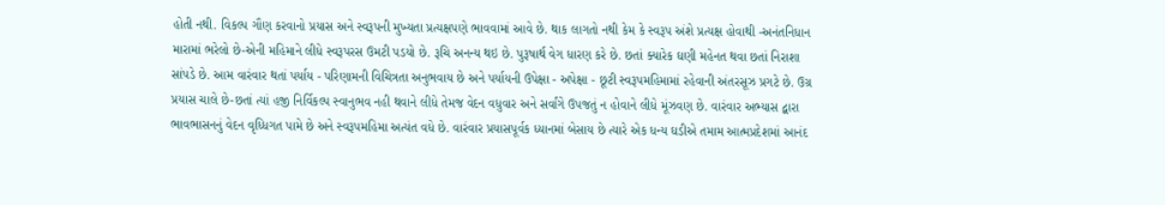હોતી નથી. વિકલ્પ ગૌણ કરવાનો પ્રયાસ અને સ્વરૂપની મુખ્યતા પ્રત્યક્ષપણે ભાવવામાં આવે છે. થાક લાગતો નથી કેમ કે સ્વરૂપ અંશે પ્રત્યક્ષ હોવાથી -અનંતનિધાન મારામાં ભરેલો છે-એની મહિમાને લીધે સ્વરૂપરસ ઉમટી પડયો છે. રૂચિ અનન્ય થઇ છે. પુરૂષાર્થ વેગ ધારણ કરે છે. છતાં ક્યારેક ઘણી મહેનત થવા છતાં નિરાશા સાંપડે છે. આમ વારંવાર થતાં પર્યાય - પરિણામની વિચિત્રતા અનુભવાય છે અને પર્યાયની ઉપેક્ષા - અપેક્ષા - છૂટી સ્વરૂપમહિમામાં રહેવાની અંતરસૂઝ પ્રગટે છે. ઉગ્ર પ્રયાસ ચાલે છે-છતાં ત્યાં હજી નિર્વિકલ્પ સ્વાનુભવ નહી થવાને લીધે તેમજ વેદન વધુવાર અને સર્વાંગે ઉપજતું ન હોવાને લીધે મૂંઝવણ છે. વારંવાર અભ્યાસ દ્વારા ભાવભાસનનું વેદન વૃધ્ધિગત પામે છે અને સ્વરૂપમહિમા અત્યંત વધે છે. વારંવાર પ્રયાસપૂર્વક ધ્યાનમાં બેસાય છે ત્યારે એક ધન્ય ઘડીએ તમામ આત્મપ્રદેશમાં આનંદ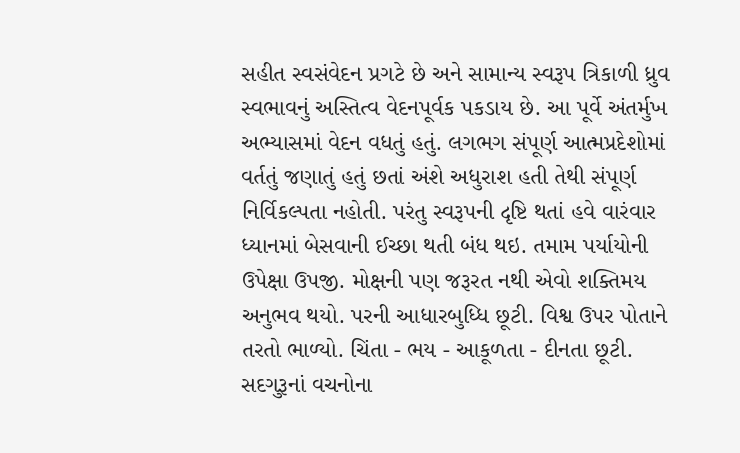સહીત સ્વસંવેદન પ્રગટે છે અને સામાન્ય સ્વરૂપ ત્રિકાળી ધ્રુવ સ્વભાવનું અસ્તિત્વ વેદનપૂર્વક પકડાય છે. આ પૂર્વે અંતર્મુખ અભ્યાસમાં વેદન વધતું હતું. લગભગ સંપૂર્ણ આત્મપ્રદેશોમાં વર્તતું જણાતું હતું છતાં અંશે અધુરાશ હતી તેથી સંપૂર્ણ નિર્વિકલ્પતા નહોતી. પરંતુ સ્વરૂપની દૃષ્ટિ થતાં હવે વારંવાર ધ્યાનમાં બેસવાની ઈચ્છા થતી બંધ થઇ. તમામ પર્યાયોની ઉપેક્ષા ઉપજી. મોક્ષની પણ જરૂરત નથી એવો શક્તિમય અનુભવ થયો. પરની આધારબુધ્ધિ છૂટી. વિશ્વ ઉપર પોતાને તરતો ભાળ્યો. ચિંતા - ભય - આકૂળતા - દીનતા છૂટી. સદગુરૂનાં વચનોના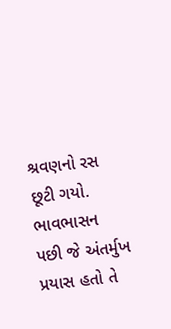શ્રવણનો રસ છૂટી ગયો. ભાવભાસન પછી જે અંતર્મુખ પ્રયાસ હતો તે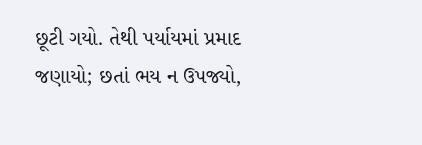છૂટી ગયો. તેથી પર્યાયમાં પ્રમાદ જણાયો; છતાં ભય ન ઉપજ્યો,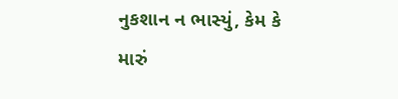નુકશાન ન ભાસ્યું, કેમ કે મારું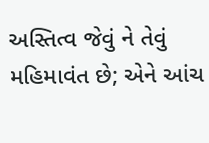અસ્તિત્વ જેવું ને તેવું મહિમાવંત છે; એને આંચ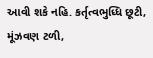આવી શકે નહિ. કર્તૃત્વભુધ્ધિ છૂટી, મૂંઝવણ ટળી,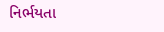નિર્ભયતા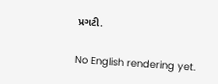પ્રગટી.

No English rendering yet.